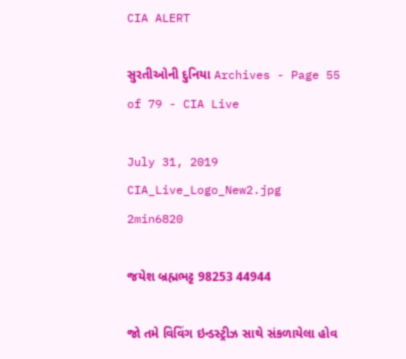CIA ALERT

સુરતીઓની દુનિયા Archives - Page 55 of 79 - CIA Live

July 31, 2019
CIA_Live_Logo_New2.jpg
2min6820

જયેશ બ્રહ્મભટ્ટ 98253 44944

જો તમે વિવિંગ ઇન્ડસ્ટ્રીઝ સાથે સંકળાયેલા હોવ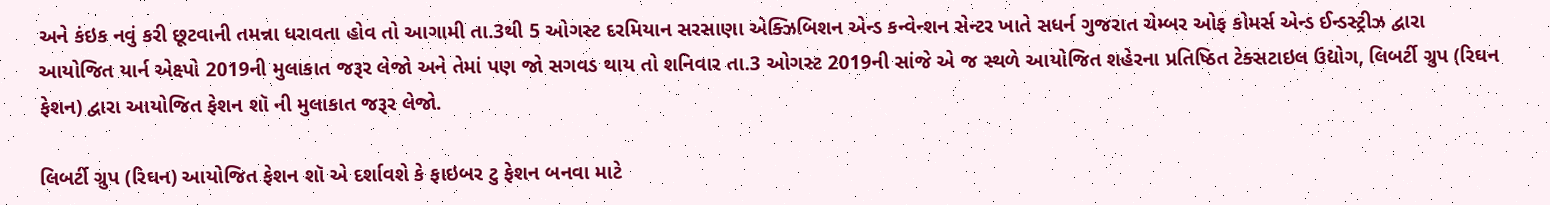અને કંઇક નવું કરી છૂટવાની તમન્ના ધરાવતા હોવ તો આગામી તા.3થી 5 ઓગસ્ટ દરમિયાન સરસાણા એક્ઝિબિશન એન્ડ કન્વેન્શન સેન્ટર ખાતે સધર્ન ગુજરાત ચેમ્બર ઓફ કોમર્સ એન્ડ ઈન્ડસ્ટ્રીઝ દ્વારા આયોજિત યાર્ન એક્ષ્પો 2019ની મુલાકાત જરૂર લેજો અને તેમાં પણ જો સગવડ થાય તો શનિવાર તા.3 ઓગસ્ટ 2019ની સાંજે એ જ સ્થળે આયોજિત શહેરના પ્રતિષ્ઠિત ટેક્સટાઇલ ઉદ્યોગ, લિબર્ટી ગ્રુપ (રિઘન ફેશન) દ્વારા આયોજિત ફેશન શૉ ની મુલાકાત જરૂર લેજો.

લિબર્ટી ગ્રુપ (રિઘન) આયોજિત ફેશન શૉ એ દર્શાવશે કે ફાઇબર ટુ ફેશન બનવા માટે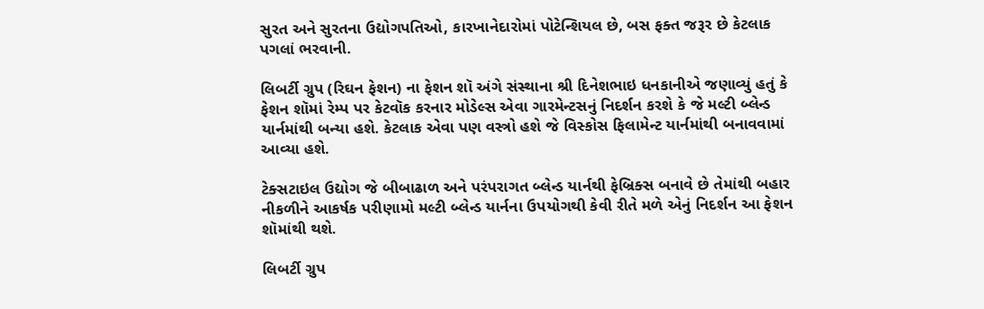સુરત અને સુરતના ઉદ્યોગપતિઓ, કારખાનેદારોમાં પોટેન્શિયલ છે, બસ ફક્ત જરૂર છે કેટલાક પગલાં ભરવાની.

લિબર્ટી ગ્રુપ (રિઘન ફેશન) ના ફેશન શૉ અંગે સંસ્થાના શ્રી દિનેશભાઇ ધનકાનીએ જણાવ્યું હતું કે ફેશન શૉમાં રેમ્પ પર કેટવૉક કરનાર મોડેલ્સ એવા ગારમેન્ટસનું નિદર્શન કરશે કે જે મલ્ટી બ્લેન્ડ યાર્નમાંથી બન્યા હશે. કેટલાક એવા પણ વસ્ત્રો હશે જે વિસ્કોસ ફિલામેન્ટ યાર્નમાંથી બનાવવામાં આવ્યા હશે.

ટેક્સટાઇલ ઉદ્યોગ જે બીબાઢાળ અને પરંપરાગત બ્લેન્ડ યાર્નથી ફેબ્રિક્સ બનાવે છે તેમાંથી બહાર નીકળીને આકર્ષક પરીણામો મલ્ટી બ્લેન્ડ યાર્નના ઉપયોગથી કેવી રીતે મળે એનું નિદર્શન આ ફેશન શૉમાંથી થશે.

લિબર્ટી ગ્રુપ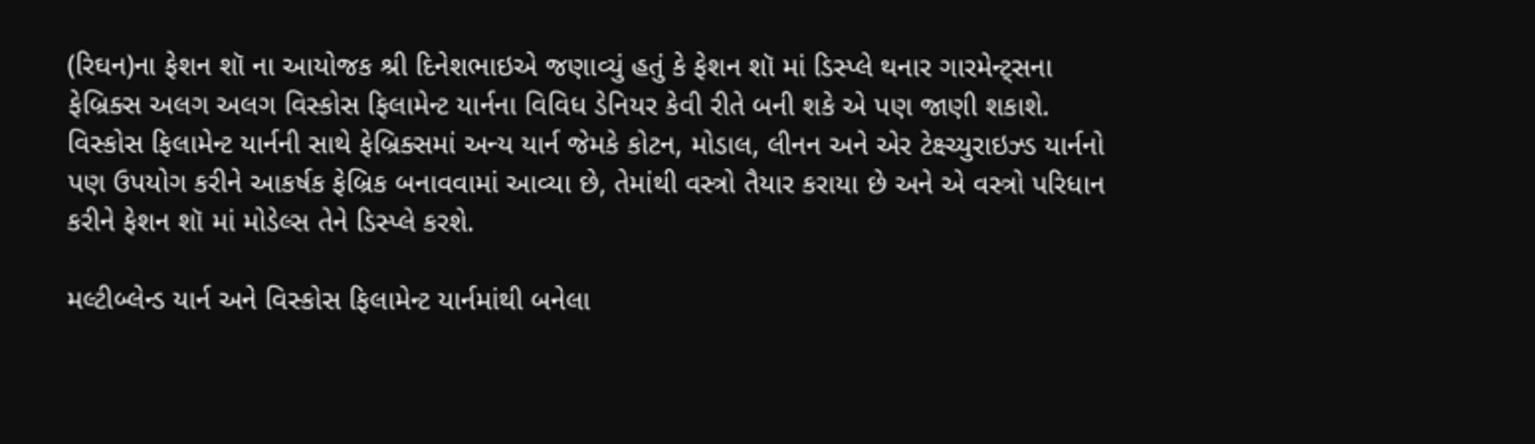(રિઘન)ના ફેશન શૉ ના આયોજક શ્રી દિનેશભાઇએ જણાવ્યું હતું કે ફેશન શૉ માં ડિસ્પ્લે થનાર ગારમેન્ટ્સના ફેબ્રિક્સ અલગ અલગ વિસ્કોસ ફિલામેન્ટ યાર્નના વિવિધ ડેનિયર કેવી રીતે બની શકે એ પણ જાણી શકાશે. વિસ્કોસ ફિલામેન્ટ યાર્નની સાથે ફેબ્રિક્સમાં અન્ય યાર્ન જેમકે કોટન, મોડાલ, લીનન અને એર ટેક્ષ્ચ્યુરાઇઝ્ડ યાર્નનો પણ ઉપયોગ કરીને આકર્ષક ફેબ્રિક બનાવવામાં આવ્યા છે, તેમાંથી વસ્ત્રો તૈયાર કરાયા છે અને એ વસ્ત્રો પરિધાન કરીને ફેશન શૉ માં મોડેલ્સ તેને ડિસ્પ્લે કરશે.

મલ્ટીબ્લેન્ડ યાર્ન અને વિસ્કોસ ફિલામેન્ટ યાર્નમાંથી બનેલા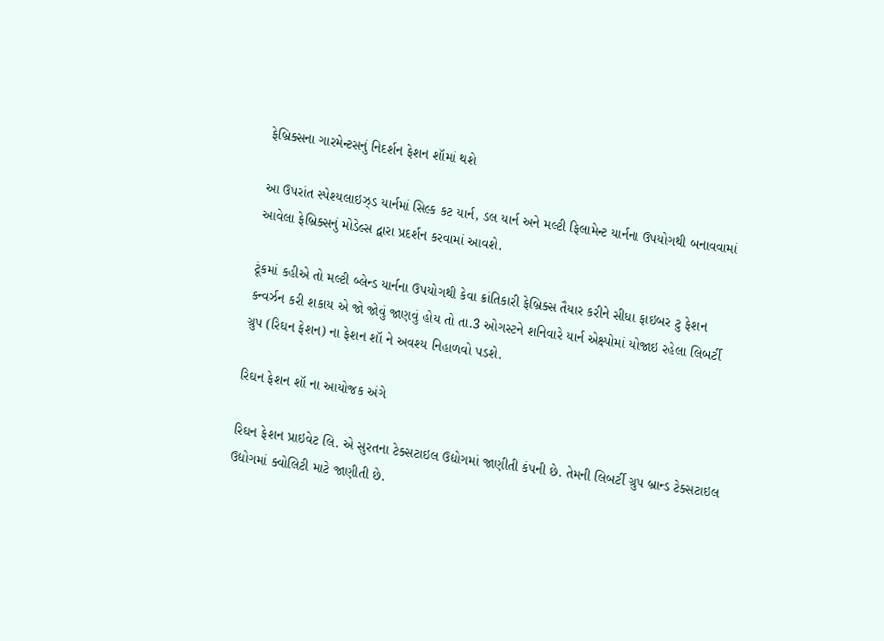ફેબ્રિક્સના ગારમેન્ટસનું નિદર્શન ફેશન શૉમાં થશે

આ ઉપરાંત સ્પેશ્યલાઇઝ્ડ યાર્નમાં સિલ્ક કટ યાર્ન, ડલ યાર્ન અને મલ્ટી ફિલામેન્ટ યાર્નના ઉપયોગથી બનાવવામાં આવેલા ફેબ્રિક્સનું મોડેલ્સ દ્વારા પ્રદર્શન કરવામાં આવશે.

ટૂંકમાં કહીએ તો મલ્ટી બ્લેન્ડ યાર્નના ઉપયોગથી કેવા ક્રાંતિકારી ફેબ્રિક્સ તૈયાર કરીને સીધા ફાઇબર ટુ ફેશન કન્વર્ઝન કરી શકાય એ જો જોવું જાણવું હોય તો તા.3 ઓગસ્ટને શનિવારે યાર્ન એક્ષ્પોમાં યોજાઇ રહેલા લિબર્ટી ગ્રુપ (રિઘન ફેશન) ના ફેશન શૉ ને અવશ્ય નિહાળવો પડશે.

રિઘન ફેશન શૉ ના આયોજક અંગે

રિઘન ફેશન પ્રાઇવેટ લિ. એ સુરતના ટેક્સટાઇલ ઉદ્યોગમાં જાણીતી કંપની છે. તેમની લિબર્ટી ગ્રુપ બ્રાન્ડ ટેક્સટાઇલ ઉદ્યોગમાં ક્વોલિટી માટે જાણીતી છે.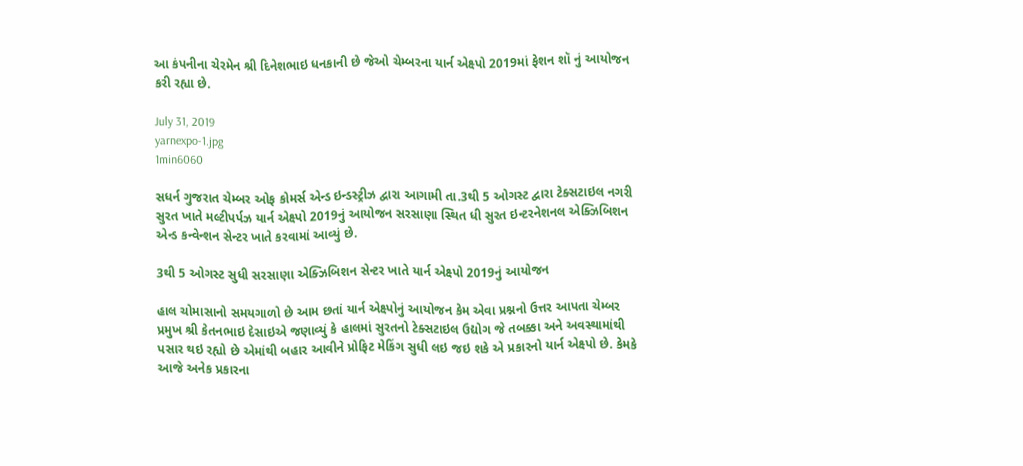આ કંપનીના ચેરમેન શ્રી દિનેશભાઇ ધનકાની છે જેઓ ચેમ્બરના યાર્ન એક્ષ્પો 2019માં ફેશન શૉ નું આયોજન કરી રહ્યા છે.

July 31, 2019
yarnexpo-1.jpg
1min6060

સધર્ન ગુજરાત ચેમ્બર ઓફ કોમર્સ એન્ડ ઇન્ડસ્ટ્રીઝ દ્વારા આગામી તા.3થી 5 ઓગસ્ટ દ્વારા ટેક્સટાઇલ નગરી સુરત ખાતે મલ્ટીપર્પઝ યાર્ન એક્ષ્પો 2019નું આયોજન સરસાણા સ્થિત ધી સુરત ઇન્ટરનેશનલ એક્ઝિબિશન એન્ડ કન્વેન્શન સેન્ટર ખાતે કરવામાં આવ્યું છે.

3થી 5 ઓગસ્ટ સુધી સરસાણા એક્ઝિબિશન સેન્ટર ખાતે યાર્ન એક્ષ્પો 2019નું આયોજન

હાલ ચોમાસાનો સમયગાળો છે આમ છતાં યાર્ન એક્ષ્પોનું આયોજન કેમ એવા પ્રશ્નનો ઉત્તર આપતા ચેમ્બર પ્રમુખ શ્રી કેતનભાઇ દેસાઇએ જણાવ્યું કે હાલમાં સુરતનો ટેક્સટાઇલ ઉદ્યોગ જે તબક્કા અને અવસ્થામાંથી પસાર થઇ રહ્યો છે એમાંથી બહાર આવીને પ્રોફિટ મેકિંગ સુધી લઇ જઇ શકે એ પ્રકારનો યાર્ન એક્ષ્પો છે. કેમકે આજે અનેક પ્રકારના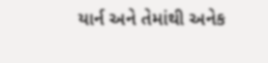યાર્ન અને તેમાંથી અનેક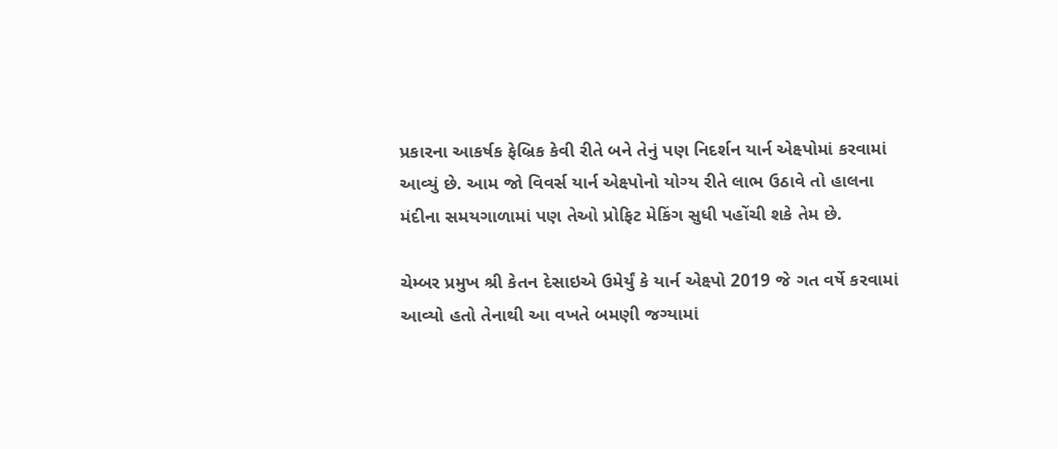પ્રકારના આકર્ષક ફેબ્રિક કેવી રીતે બને તેનું પણ નિદર્શન યાર્ન એક્ષ્પોમાં કરવામાં આવ્યું છે. આમ જો વિવર્સ યાર્ન એક્ષ્પોનો યોગ્ય રીતે લાભ ઉઠાવે તો હાલના મંદીના સમયગાળામાં પણ તેઓ પ્રોફિટ મેકિંગ સુધી પહોંચી શકે તેમ છે.

ચેમ્બર પ્રમુખ શ્રી કેતન દેસાઇએ ઉમેર્યું કે યાર્ન એક્ષ્પો 2019 જે ગત વર્ષે કરવામાં આવ્યો હતો તેનાથી આ વખતે બમણી જગ્યામાં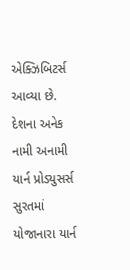એક્ઝિબિટર્સ આવ્યા છે. દેશના અનેક નામી અનામી યાર્ન પ્રોડ્યુસર્સ સુરતમાં યોજાનારા યાર્ન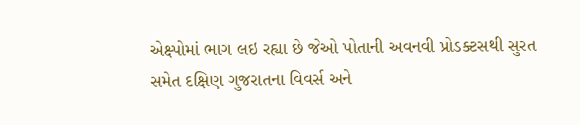એક્ષ્પોમાં ભાગ લઇ રહ્યા છે જેઓ પોતાની અવનવી પ્રોડક્ટસથી સુરત સમેત દક્ષિણ ગુજરાતના વિવર્સ અને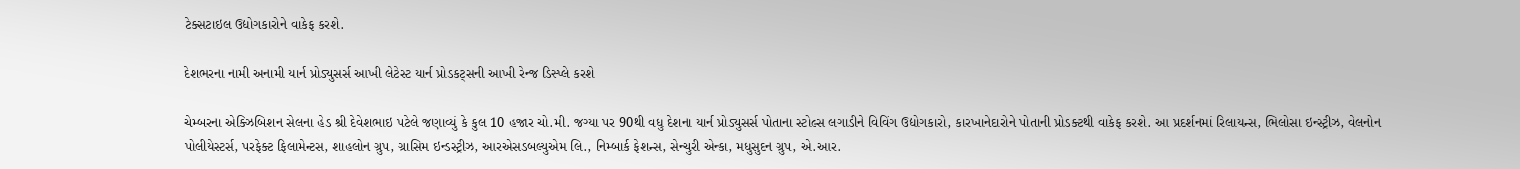ટેક્સટાઇલ ઉદ્યોગકારોને વાકેફ કરશે.

દેશભરના નામી અનામી યાર્ન પ્રોડ્યુસર્સ આખી લેટેસ્ટ યાર્ન પ્રોડકટ્સની આખી રેન્જ ડિસ્પ્લે કરશે

ચેમ્બરના એક્ઝિબિશન સેલના હેડ શ્રી દેવેશભાઇ પટેલે જણાવ્યું કે કુલ 10 હજાર ચો.મી. જગ્યા પર 90થી વધુ દેશના યાર્ન પ્રોડ્યુસર્સ પોતાના સ્ટોલ્સ લગાડીને વિવિંગ ઉદ્યોગકારો, કારખાનેદારોને પોતાની પ્રોડક્ટથી વાકેફ કરશે. આ પ્રદર્શનમાં રિલાયન્સ, ભિલોસા ઇન્સ્ટ્રીઝ, વેલનોન પોલીયેસ્ટર્સ, પરફેક્ટ ફિલામેન્ટસ, શાહલોન ગ્રુપ, ગ્રાસિમ ઇન્ડસ્ટ્રીઝ, આરએસડબલ્યુએમ લિ., નિમ્બાર્ક ફેશન્સ, સેન્ચુરી એન્કા, મધુસુદન ગ્રુપ, એ.આર.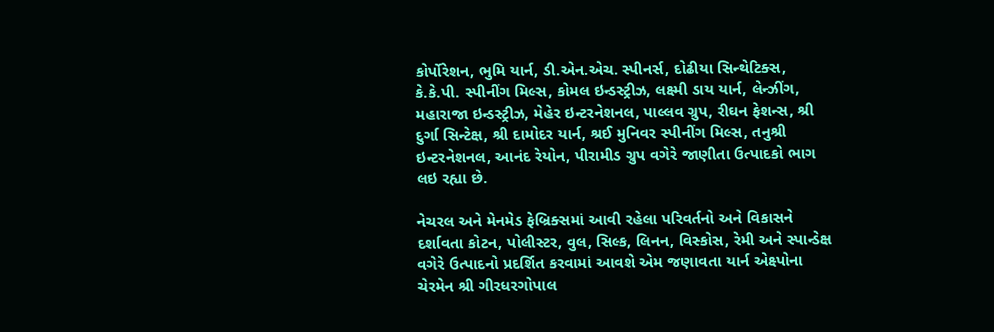કોર્પોરેશન, ભુમિ યાર્ન, ડી.એન.એચ. સ્પીનર્સ, દોઢીયા સિન્થેટિક્સ, કે.કે.પી. સ્પીનીંગ મિલ્સ, કોમલ ઇન્ડસ્ટ્રીઝ, લક્ષ્મી ડાય યાર્ન, લેન્ઝીંગ, મહારાજા ઇન્ડસ્ટ્રીઝ, મેહેર ઇન્ટરનેશનલ, પાલ્લવ ગ્રુપ, રીઘન ફેશન્સ, શ્રી દુર્ગા સિન્ટેક્ષ, શ્રી દામોદર યાર્ન, શ્રઈ મુનિવર સ્પીનીંગ મિલ્સ, તનુશ્રી ઇન્ટરનેશનલ, આનંદ રેયોન, પીરામીડ ગ્રુપ વગેરે જાણીતા ઉત્પાદકો ભાગ લઇ રહ્યા છે.

નેચરલ અને મેનમેડ ફેબ્રિક્સમાં આવી રહેલા પરિવર્તનો અને વિકાસને દર્શાવતા કોટન, પોલીસ્ટર, વુલ, સિલ્ક, લિનન, વિસ્કોસ, રેમી અને સ્પાન્ડેક્ષ વગેરે ઉત્પાદનો પ્રદર્શિત કરવામાં આવશે એમ જણાવતા યાર્ન એક્ષ્પોના ચેરમેન શ્રી ગીરધરગોપાલ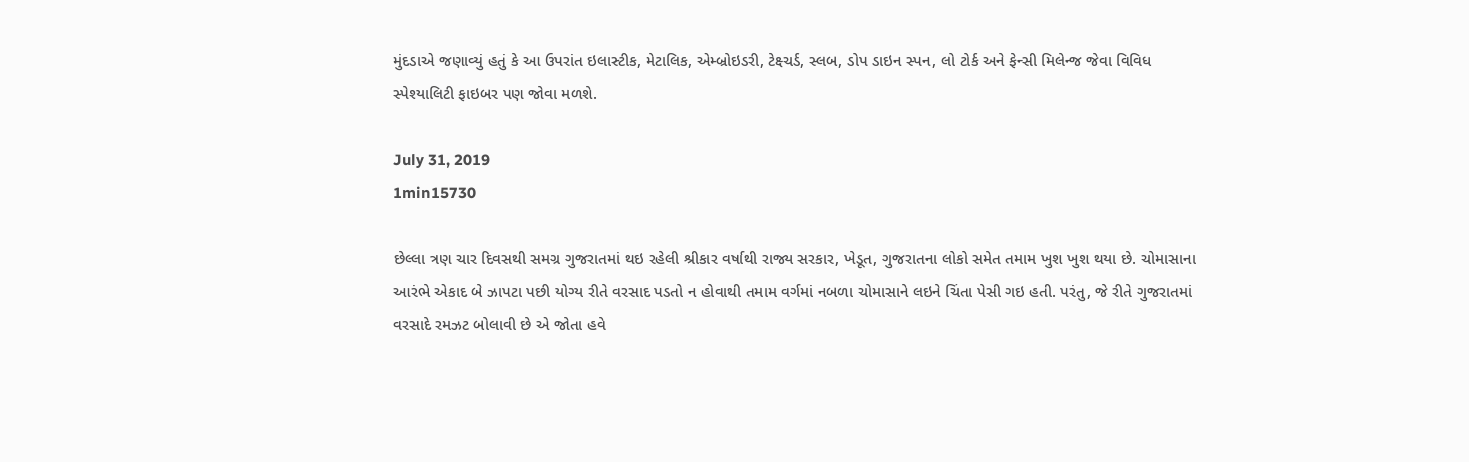મુંદડાએ જણાવ્યું હતું કે આ ઉપરાંત ઇલાસ્ટીક, મેટાલિક, એમ્બ્રોઇડરી, ટેક્ષ્ચર્ડ, સ્લબ, ડોપ ડાઇન સ્પન, લો ટોર્ક અને ફેન્સી મિલેન્જ જેવા વિવિધ સ્પેશ્યાલિટી ફાઇબર પણ જોવા મળશે.

July 31, 2019
1min15730

છેલ્લા ત્રણ ચાર દિવસથી સમગ્ર ગુજરાતમાં થઇ રહેલી શ્રીકાર વર્ષાથી રાજ્ય સરકાર, ખેડૂત, ગુજરાતના લોકો સમેત તમામ ખુશ ખુશ થયા છે. ચોમાસાના આરંભે એકાદ બે ઝાપટા પછી યોગ્ય રીતે વરસાદ પડતો ન હોવાથી તમામ વર્ગમાં નબળા ચોમાસાને લઇને ચિંતા પેસી ગઇ હતી. પરંતુ, જે રીતે ગુજરાતમાં વરસાદે રમઝટ બોલાવી છે એ જોતા હવે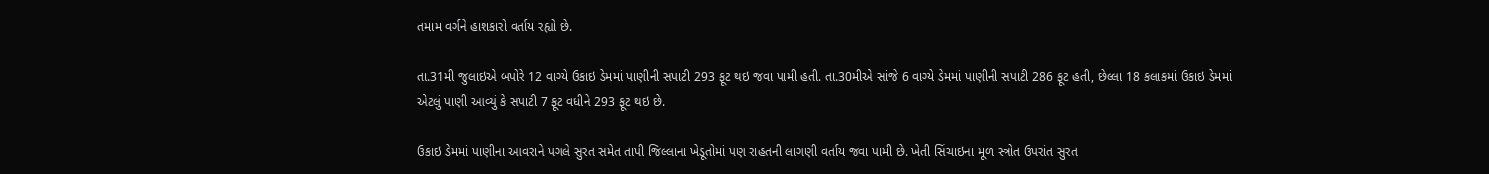તમામ વર્ગને હાશકારો વર્તાય રહ્યો છે.

તા.31મી જુલાઇએ બપોરે 12 વાગ્યે ઉકાઇ ડેમમાં પાણીની સપાટી 293 ફૂટ થઇ જવા પામી હતી. તા.30મીએ સાંજે 6 વાગ્યે ડેમમાં પાણીની સપાટી 286 ફૂટ હતી, છેલ્લા 18 કલાકમાં ઉકાઇ ડેમમાં એટલું પાણી આવ્યું કે સપાટી 7 ફૂટ વધીને 293 ફૂટ થઇ છે.

ઉકાઇ ડેમમાં પાણીના આવરાને પગલે સુરત સમેત તાપી જિલ્લાના ખેડૂતોમાં પણ રાહતની લાગણી વર્તાય જવા પામી છે. ખેતી સિંચાઇના મૂળ સ્ત્રોત ઉપરાંત સુરત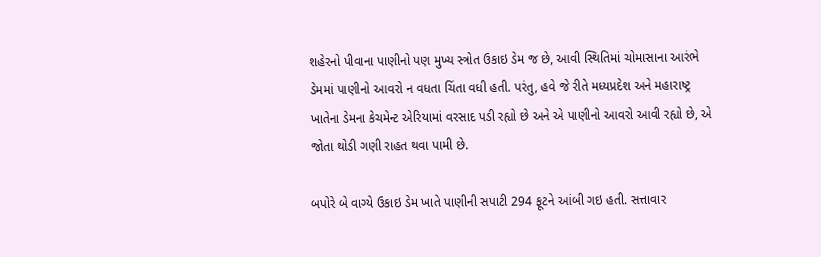શહેરનો પીવાના પાણીનો પણ મુખ્ય સ્ત્રોત ઉકાઇ ડેમ જ છે, આવી સ્થિતિમાં ચોમાસાના આરંભે ડેમમાં પાણીનો આવરો ન વધતા ચિંતા વધી હતી. પરંતુ, હવે જે રીતે મધ્યપ્રદેશ અને મહારાષ્ટ્ર ખાતેના ડેમના કેચમેન્ટ એરિયામાં વરસાદ પડી રહ્યો છે અને એ પાણીનો આવરો આવી રહ્યો છે, એ જોતા થોડી ગણી રાહત થવા પામી છે.

બપોરે બે વાગ્યે ઉકાઇ ડેમ ખાતે પાણીની સપાટી 294 ફૂટને આંબી ગઇ હતી. સત્તાવાર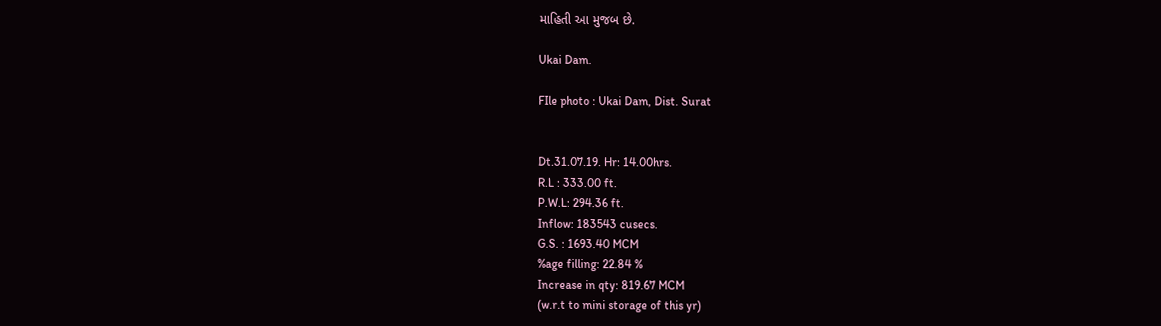માહિતી આ મુજબ છે.

Ukai Dam.

FIle photo : Ukai Dam, Dist. Surat


Dt.31.07.19. Hr: 14.00hrs.
R.L : 333.00 ft.
P.W.L: 294.36 ft.
Inflow: 183543 cusecs.
G.S. : 1693.40 MCM
%age filling: 22.84 %
Increase in qty: 819.67 MCM
(w.r.t to mini storage of this yr)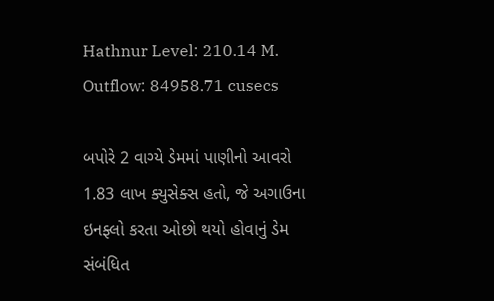Hathnur Level: 210.14 M.
Outflow: 84958.71 cusecs

બપોરે 2 વાગ્યે ડેમમાં પાણીનો આવરો 1.83 લાખ ક્યુસેક્સ હતો, જે અગાઉના ઇનફ્લો કરતા ઓછો થયો હોવાનું ડેમ સંબંધિત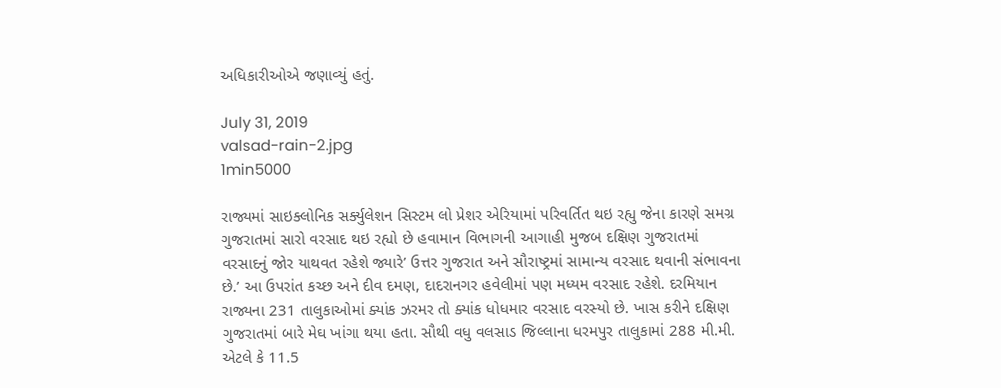અધિકારીઓએ જણાવ્યું હતું.

July 31, 2019
valsad-rain-2.jpg
1min5000

રાજ્યમાં સાઇક્લોનિક સર્ક્યુલેશન સિસ્ટમ લો પ્રેશર એરિયામાં પરિવર્તિત થઇ રહ્યુ જેના કારણે સમગ્ર ગુજરાતમાં સારો વરસાદ થઇ રહ્યો છે હવામાન વિભાગની આગાહી મુજબ દક્ષિણ ગુજરાતમાં વરસાદનું જોર યાથવત રહેશે જ્યારે’ ઉત્તર ગુજરાત અને સૌરાષ્ટ્રમાં સામાન્ય વરસાદ થવાની સંભાવના છે.’ આ ઉપરાંત કચ્છ અને દીવ દમણ, દાદરાનગર હવેલીમાં પણ મધ્યમ વરસાદ રહેશે. દરમિયાન રાજ્યના 231 તાલુકાઓમાં ક્યાંક ઝરમર તો ક્યાંક ધોધમાર વરસાદ વરસ્યો છે. ખાસ કરીને દક્ષિણ ગુજરાતમાં બારે મેઘ ખાંગા થયા હતા. સૌથી વધુ વલસાડ જિલ્લાના ધરમપુર તાલુકામાં 288 મી.મી. એટલે કે 11.5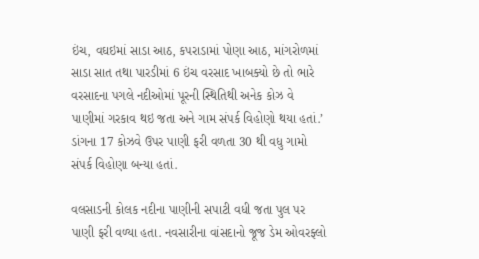ઇંચ, વઘઇમાં સાડા આઠ, કપરાડામાં પોણા આઠ, માંગરોળમાં સાડા સાત તથા પારડીમાં 6 ઇંચ વરસાદ ખાબક્યો છે તો ભારે વરસાદના પગલે નદીઓમાં પૂરની સ્થિતિથી અનેક કોઝ વે પાણીમાં ગરકાવ થઇ જતા અને ગામ સંપર્ક વિહોણો થયા હતાં.’ ડાંગના 17 કોઝવે ઉપર પાણી ફરી વળતા 30 થી વધુ ગામો સંપર્ક વિહોણા બન્યા હતાં.

વલસાડની કોલક નદીના પાણીની સપાટી વધી જતા પુલ પર પાણી ફરી વળ્યા હતા. નવસારીના વાંસદાનો જૂજ ડેમ ઓવરફ્લો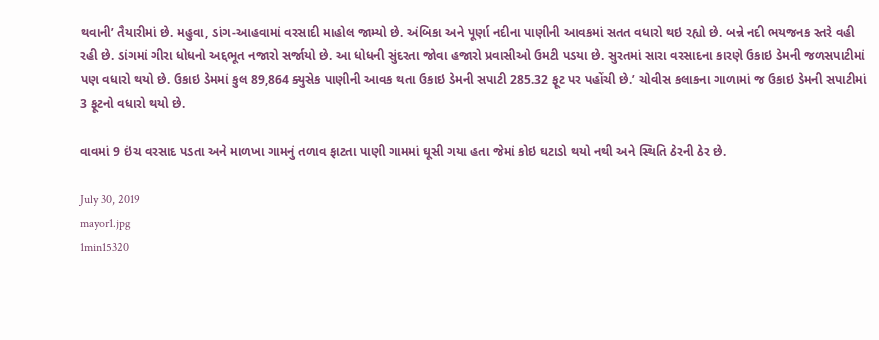થવાની’ તૈયારીમાં છે. મહુવા, ડાંગ-આહવામાં વરસાદી માહોલ જામ્યો છે. અંબિકા અને પૂર્ણા નદીના પાણીની આવકમાં સતત વધારો થઇ રહ્યો છે. બન્ને નદી ભયજનક સ્તરે વહી રહી છે. ડાંગમાં ગીરા ધોધનો અદ્દભૂત નજારો સર્જાયો છે. આ ધોધની સુંદરતા જોવા હજારો પ્રવાસીઓ ઉમટી પડયા છે. સુરતમાં સારા વરસાદના કારણે ઉકાઇ ડેમની જળસપાટીમાં પણ વધારો થયો છે. ઉકાઇ ડેમમાં કુલ 89,864 ક્યુસેક પાણીની આવક થતા ઉકાઇ ડેમની સપાટી 285.32 ફૂટ પર પહોંચી છે.’ ચોવીસ કલાકના ગાળામાં જ ઉકાઇ ડેમની સપાટીમાં 3 ફૂટનો વધારો થયો છે.

વાવમાં 9 ઇંચ વરસાદ પડતા અને માળખા ગામનું તળાવ ફાટતા પાણી ગામમાં ઘૂસી ગયા હતા જેમાં કોઇ ઘટાડો થયો નથી અને સ્થિતિ ઠેરની ઠેર છે.

July 30, 2019
mayor1.jpg
1min15320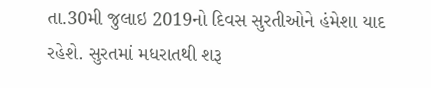તા.30મી જુલાઇ 2019નો દિવસ સુરતીઓને હંમેશા યાદ રહેશે. સુરતમાં મધરાતથી શરૂ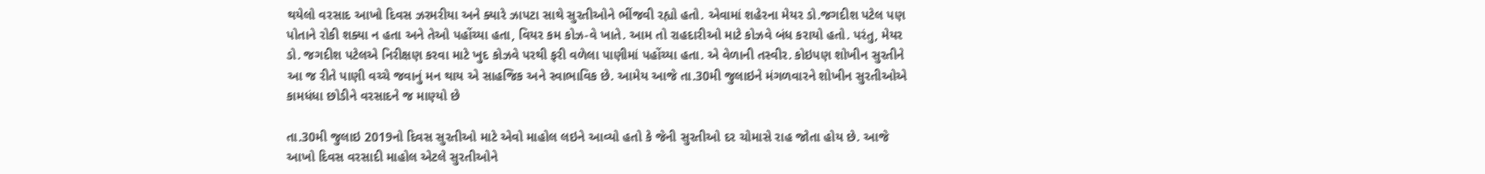થયેલો વરસાદ આખો દિવસ ઝરમરીયા અને ક્યારે ઝાપટા સાથે સુરતીઓને ભીંજવી રહ્યો હતો. એવામાં શહેરના મેયર ડો.જગદીશ પટેલ પણ પોતાને રોકી શક્યા ન હતા અને તેઓ પહોંચ્યા હતા, વિયર કમ કોઝ-વે ખાતે. આમ તો રાહદારીઓ માટે કોઝવે બંધ કરાયો હતો. પરંતુ, મેયર ડો. જગદીશ પટેલએ નિરીક્ષણ કરવા માટે ખુદ કોઝવે પરથી ફરી વળેલા પાણીમાં પહોંચ્યા હતા. એ વેળાની તસ્વીર. કોઇપણ શોખીન સુરતીને આ જ રીતે પાણી વચ્ચે જવાનું મન થાય એ સાહજિક અને સ્વાભાવિક છે. આમેય આજે તા.30મી જુલાઇને મંગળવારને શોખીન સુરતીઓએ કામધંધા છોડીને વરસાદને જ માણ્યો છે

તા.30મી જુલાઇ 2019નો દિવસ સુરતીઓ માટે એવો માહોલ લઇને આવ્યો હતો કે જેની સુરતીઓ દર ચોમાસે રાહ જોતા હોય છે. આજે આખો દિવસ વરસાદી માહોલ એટલે સુરતીઓને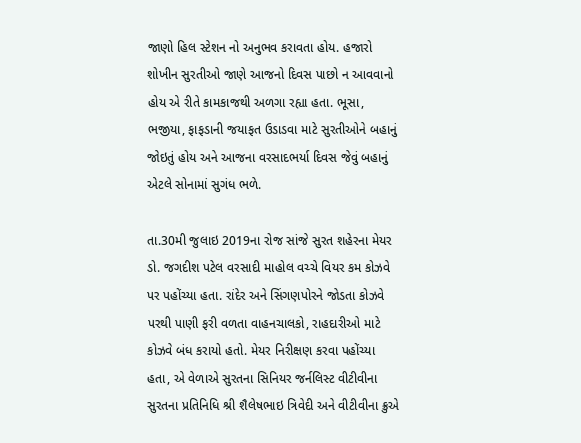જાણો હિલ સ્ટેશન નો અનુભવ કરાવતા હોય. હજારો શોખીન સુરતીઓ જાણે આજનો દિવસ પાછો ન આવવાનો હોય એ રીતે કામકાજથી અળગા રહ્યા હતા. ભૂસા, ભજીયા, ફાફડાની જયાફત ઉડાડવા માટે સુરતીઓને બહાનું જોઇતું હોય અને આજના વરસાદભર્યા દિવસ જેવું બહાનું એટલે સોનામાં સુગંધ ભળે.

તા.30મી જુલાઇ 2019ના રોજ સાંજે સુરત શહેરના મેયર ડો. જગદીશ પટેલ વરસાદી માહોલ વચ્ચે વિયર કમ કોઝવે પર પહોંચ્યા હતા. રાંદેર અને સિંગણપોરને જોડતા કોઝવે પરથી પાણી ફરી વળતા વાહનચાલકો, રાહદારીઓ માટે કોઝવે બંધ કરાયો હતો. મેયર નિરીક્ષણ કરવા પહોંચ્યા હતા, એ વેળાએ સુરતના સિનિયર જર્નલિસ્ટ વીટીવીના સુરતના પ્રતિનિધિ શ્રી શૈલેષભાઇ ત્રિવેદી અને વીટીવીના ક્રુએ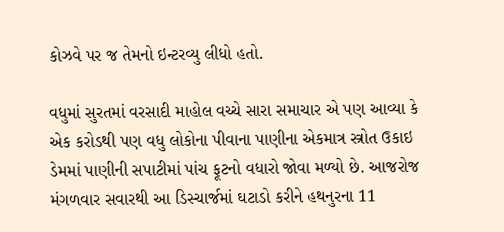કોઝવે પર જ તેમનો ઇન્ટરવ્યુ લીધો હતો.

વધુમાં સુરતમાં વરસાદી માહોલ વચ્ચે સારા સમાચાર એ પણ આવ્યા કે એક કરોડથી પણ વધુ લોકોના પીવાના પાણીના એકમાત્ર સ્ત્રોત ઉકાઇ ડેમમાં પાણીની સપાટીમાં પાંચ ફૂટનો વધારો જોવા મળ્યો છે. આજરોજ મંગળવાર સવારથી આ ડિસ્ચાર્જમાં ઘટાડો કરીને હથનુરના 11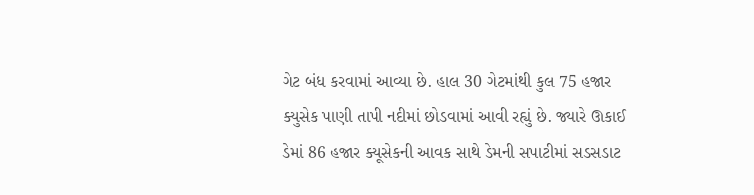ગેટ બંધ કરવામાં આવ્યા છે. હાલ 30 ગેટમાંથી કુલ 75 હજાર ક્યુસેક પાણી તાપી નદીમાં છોડવામાં આવી રહ્યું છે. જ્યારે ઊકાઈ ડેમાં 86 હજાર ક્યૂસેકની આવક સાથે ડેમની સપાટીમાં સડસડાટ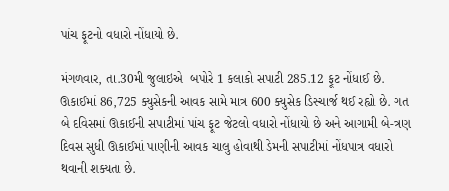પાંચ ફૂટનો વધારો નોંધાયો છે.

મંગળવાર, તા.30મી જુલાઇએ  બપોરે 1 કલાકો સપાટી 285.12 ફૂટ નોંધાઈ છે. ઊકાઈમાં 86,725 ક્યુસેકની આવક સામે માત્ર 600 ક્યુસેક ડિસ્ચાર્જ થઈ રહ્યો છે. ગત બે દવિસમાં ઊકાઈની સપાટીમાં પાંચ ફૂટ જેટલો વધારો નોંધાયો છે અને આગામી બે-ત્રણ દિવસ સુધી ઊકાઈમાં પાણીની આવક ચાલુ હોવાથી ડેમની સપાટીમાં નોંધપાત્ર વધારો થવાની શક્યતા છે.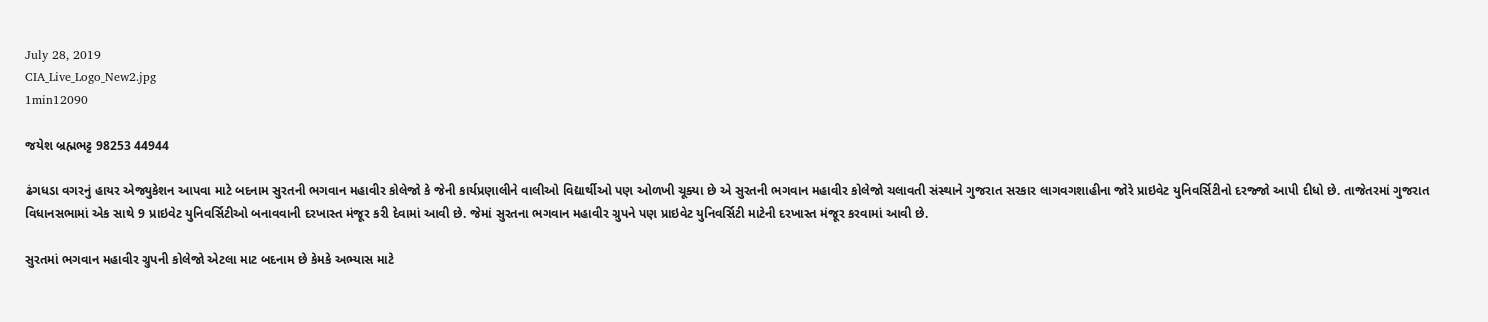July 28, 2019
CIA_Live_Logo_New2.jpg
1min12090

જયેશ બ્રહ્મભટ્ટ 98253 44944

ઢંગધડા વગરનું હાયર એજ્યુકેશન આપવા માટે બદનામ સુરતની ભગવાન મહાવીર કોલેજો કે જેની કાર્યપ્રણાલીને વાલીઓ વિદ્યાર્થીઓ પણ ઓળખી ચૂક્યા છે એ સુરતની ભગવાન મહાવીર કોલેજો ચલાવતી સંસ્થાને ગુજરાત સરકાર લાગવગશાહીના જોરે પ્રાઇવેટ યુનિવર્સિટીનો દરજ્જો આપી દીધો છે. તાજેતરમાં ગુજરાત વિધાનસભામાં એક સાથે 9 પ્રાઇવેટ યુનિવર્સિટીઓ બનાવવાની દરખાસ્ત મંજૂર કરી દેવામાં આવી છે. જેમાં સુરતના ભગવાન મહાવીર ગ્રુપને પણ પ્રાઇવેટ યુનિવર્સિટી માટેની દરખાસ્ત મંજૂર કરવામાં આવી છે.

સુરતમાં ભગવાન મહાવીર ગ્રુપની કોલેજો એટલા માટ બદનામ છે કેમકે અભ્યાસ માટે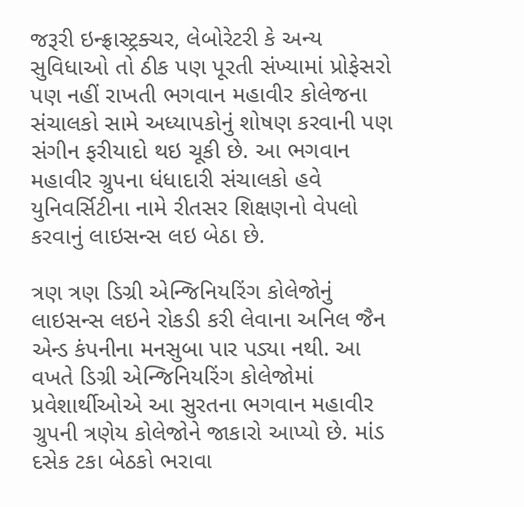જરૂરી ઇન્ફ્રાસ્ટ્રક્ચર, લેબોરેટરી કે અન્ય સુવિધાઓ તો ઠીક પણ પૂરતી સંખ્યામાં પ્રોફેસરો પણ નહીં રાખતી ભગવાન મહાવીર કોલેજના સંચાલકો સામે અધ્યાપકોનું શોષણ કરવાની પણ સંગીન ફરીયાદો થઇ ચૂકી છે. આ ભગવાન મહાવીર ગ્રુપના ધંધાદારી સંચાલકો હવે યુનિવર્સિટીના નામે રીતસર શિક્ષણનો વેપલો કરવાનું લાઇસન્સ લઇ બેઠા છે.

ત્રણ ત્રણ ડિગ્રી એન્જિનિયરિંગ કોલેજોનું લાઇસન્સ લઇને રોકડી કરી લેવાના અનિલ જૈન એન્ડ કંપનીના મનસુબા પાર પડ્યા નથી. આ વખતે ડિગ્રી એન્જિનિયરિંગ કોલેજોમાં પ્રવેશાર્થીઓએ આ સુરતના ભગવાન મહાવીર ગ્રુપની ત્રણેય કોલેજોને જાકારો આપ્યો છે. માંડ દસેક ટકા બેઠકો ભરાવા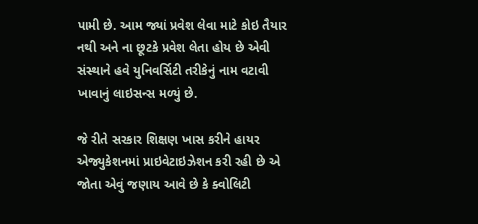પામી છે. આમ જ્યાં પ્રવેશ લેવા માટે કોઇ તૈયાર નથી અને ના છૂટકે પ્રવેશ લેતા હોય છે એવી સંસ્થાને હવે યુનિવર્સિટી તરીકેનું નામ વટાવી ખાવાનું લાઇસન્સ મળ્યું છે.

જે રીતે સરકાર શિક્ષણ ખાસ કરીને હાયર એજ્યુકેશનમાં પ્રાઇવેટાઇઝેશન કરી રહી છે એ જોતા એવું જણાય આવે છે કે ક્વોલિટી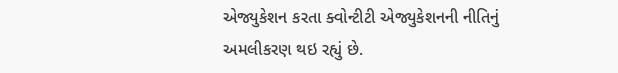એજ્યુકેશન કરતા ક્વોન્ટીટી એજ્યુકેશનની નીતિનું અમલીકરણ થઇ રહ્યું છે.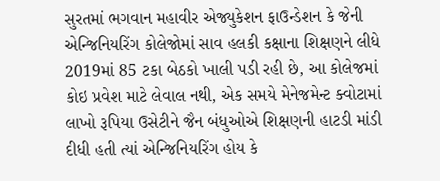સુરતમાં ભગવાન મહાવીર એજ્યુકેશન ફાઉન્ડેશન કે જેની એન્જિનિયરિંગ કોલેજોમાં સાવ હલકી કક્ષાના શિક્ષણને લીધે 2019માં 85 ટકા બેઠકો ખાલી પડી રહી છે, આ કોલેજમાં કોઇ પ્રવેશ માટે લેવાલ નથી, એક સમયે મેનેજમેન્ટ ક્વોટામાં લાખો રૂપિયા ઉસેટીને જૈન બંધુઓએ શિક્ષણની હાટડી માંડી દીધી હતી ત્યાં એન્જિનિયરિંગ હોય કે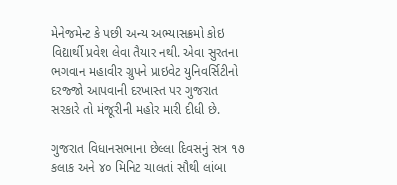મેનેજમેન્ટ કે પછી અન્ય અભ્યાસક્રમો કોઇ વિદ્યાર્થી પ્રવેશ લેવા તૈયાર નથી. એવા સુરતના ભગવાન મહાવીર ગ્રુપને પ્રાઇવેટ યુનિવર્સિટીનો દરજ્જો આપવાની દરખાસ્ત પર ગુજરાત સરકારે તો મંજૂરીની મહોર મારી દીધી છે.

ગુજરાત વિધાનસભાના છેલ્લા દિવસનું સત્ર ૧૭ કલાક અને ૪૦ મિનિટ ચાલતાં સૌથી લાંબા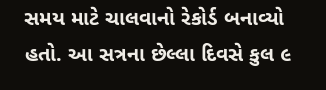સમય માટે ચાલવાનો રેકોર્ડ બનાવ્યો હતો. આ સત્રના છેલ્લા દિવસે કુલ ૯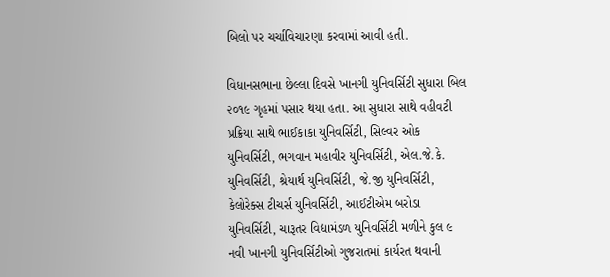બિલો પર ચર્ચાવિચારણા કરવામાં આવી હતી.

વિધાનસભાના છેલ્લા દિવસે ખાનગી યુનિવર્સિટી સુધારા બિલ ૨૦૧૯ ગૃહમાં પસાર થયા હતા. આ સુધારા સાથે વહીવટી પ્રક્રિયા સાથે ભાઈકાકા યુનિવર્સિટી, સિલ્વર ઓક યુનિવર્સિટી, ભગવાન મહાવીર યુનિવર્સિટી, એલ.જે.કે. યુનિવર્સિટી, શ્રેયાર્થ યુનિવર્સિટી, જે.જી યુનિવર્સિટી, કેલોરેક્સ ટીચર્સ યુનિવર્સિટી, આઈટીએમ બરોડા યુનિવર્સિટી, ચારૂતર વિદ્યામંડળ યુનિવર્સિટી મળીને કુલ ૯ નવી ખાનગી યુનિવર્સિટીઓ ગુજરાતમાં કાર્યરત થવાની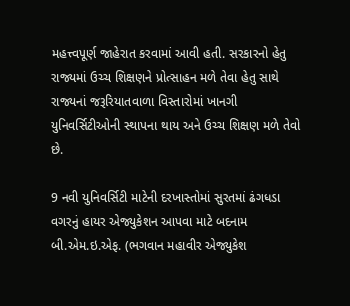મહત્ત્વપૂર્ણ જાહેરાત કરવામાં આવી હતી. સરકારનો હેતુ રાજ્યમાં ઉચ્ચ શિક્ષણને પ્રોત્સાહન મળે તેવા હેતુ સાથે રાજ્યનાં જરૂરિયાતવાળા વિસ્તારોમાં ખાનગી યુનિવર્સિટીઓની સ્થાપના થાય અને ઉચ્ચ શિક્ષણ મળે તેવો છે.

9 નવી યુનિવર્સિટી માટેની દરખાસ્તોમાં સુરતમાં ઢંગધડા વગરનું હાયર એજ્યુકેશન આપવા માટે બદનામ બી.એમ.ઇ.એફ. (ભગવાન મહાવીર એજ્યુકેશ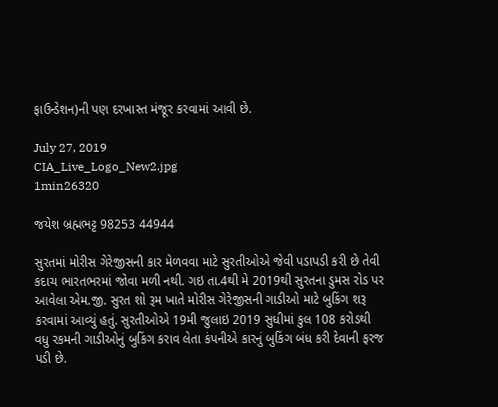ફાઉન્ડેશન)ની પણ દરખાસ્ત મંજૂર કરવામાં આવી છે.

July 27, 2019
CIA_Live_Logo_New2.jpg
1min26320

જયેશ બ્રહ્મભટ્ટ 98253 44944

સુરતમાં મોરીસ ગેરેજીસની કાર મેળવવા માટે સુરતીઓએ જેવી પડાપડી કરી છે તેવી કદાચ ભારતભરમાં જોવા મળી નથી. ગઇ તા.4થી મે 2019થી સુરતના ડુમસ રોડ પર આવેલા એમ.જી. સુરત શો રૂમ ખાતે મોરીસ ગેરેજીસની ગાડીઓ માટે બુકિંગ શરૂ કરવામાં આવ્યું હતું. સુરતીઓએ 19મી જુલાઇ 2019 સુધીમાં કુલ 108 કરોડથી વધુ રકમની ગાડીઓનું બુકિંગ કરાવ લેતા કંપનીએ કારનું બુકિંગ બંધ કરી દેવાની ફરજ પડી છે.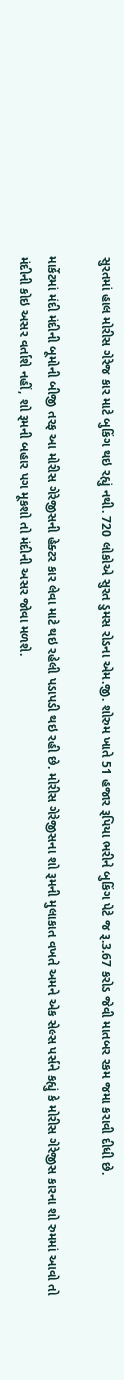સુરતમાં હાલ મોરીસ ગેરેજ કાર માટે બુકિંગ થઇ રહ્યું નથી. 720 લોકોએ સુરત ડુમસ રોડના એમ.જી. શોરુમ ખાતે 51 હજાર રૂપિયા ભરીને બુકિંગ પેટે જ રૂ.3.67 કરોડ જેવી માતબર રકમ જમા કરાવી દીધી છે.

માર્કેટમાં મંદી મંદીની બૂમોની બીજી તરફ આ મોરીસ ગેરેજીસની હેક્ટર કાર લેવા માટે થઇ રહેલી પડાપડી થઇ રહી છે. મોરીસ ગેરેજીસના શો રૂમની મુલાકાત વખતે અમને એક સેલ્સ પર્સને કહ્યું કે મોરીસ ગેરેજીસ કારના શો રુમમાં આવો તો મંદીની કોઇ અસર વર્તાશે નહીં, શો રૂમની બહાર પગ મૂકશો તો મંદીની અસર જોવા મળશે.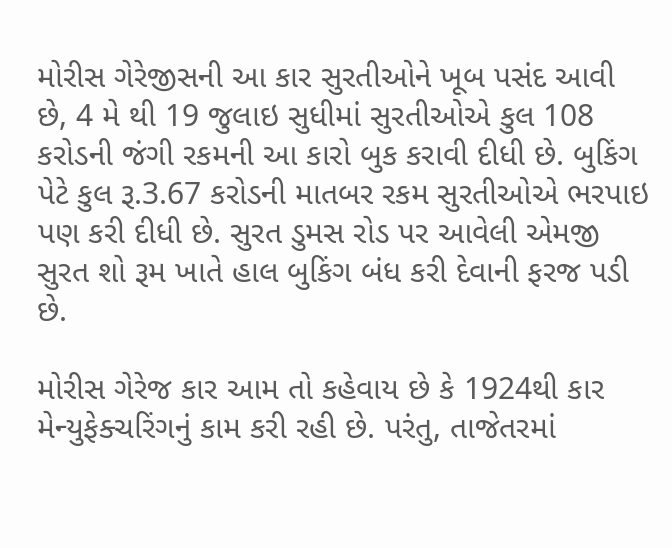મોરીસ ગેરેજીસની આ કાર સુરતીઓને ખૂબ પસંદ આવી છે, 4 મે થી 19 જુલાઇ સુધીમાં સુરતીઓએ કુલ 108 કરોડની જંગી રકમની આ કારો બુક કરાવી દીધી છે. બુકિંગ પેટે કુલ રૂ.3.67 કરોડની માતબર રકમ સુરતીઓએ ભરપાઇ પણ કરી દીધી છે. સુરત ડુમસ રોડ પર આવેલી એમજી સુરત શો રૂમ ખાતે હાલ બુકિંગ બંધ કરી દેવાની ફરજ પડી છે.

મોરીસ ગેરેજ કાર આમ તો કહેવાય છે કે 1924થી કાર મેન્યુફેક્ચરિંગનું કામ કરી રહી છે. પરંતુ, તાજેતરમાં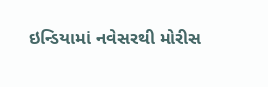ઇન્ડિયામાં નવેસરથી મોરીસ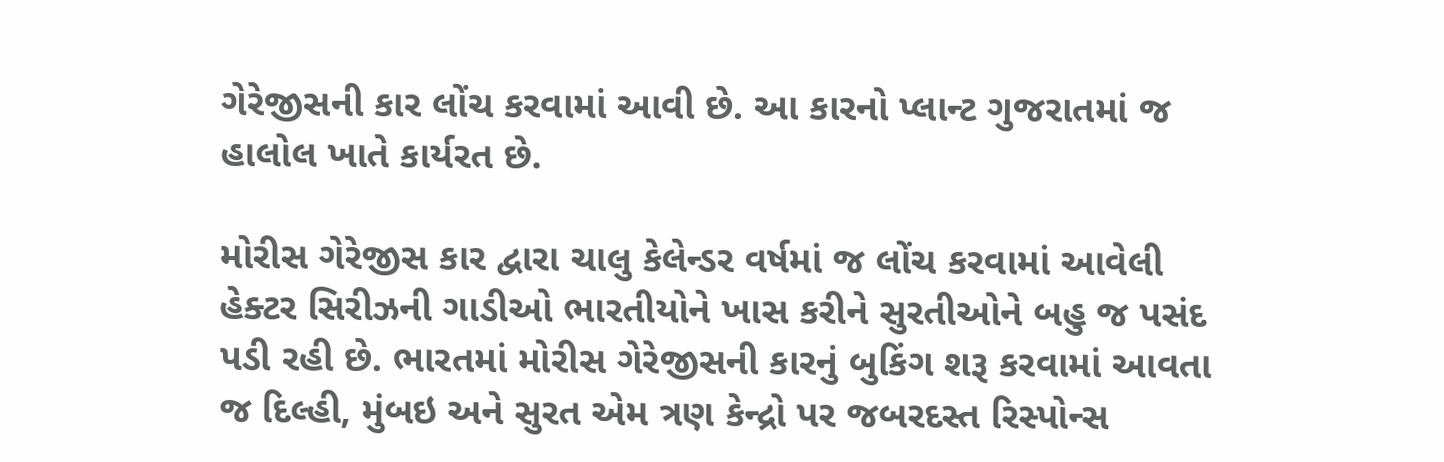ગેરેજીસની કાર લોંચ કરવામાં આવી છે. આ કારનો પ્લાન્ટ ગુજરાતમાં જ હાલોલ ખાતે કાર્યરત છે.

મોરીસ ગેરેજીસ કાર દ્વારા ચાલુ કેલેન્ડર વર્ષમાં જ લોંચ કરવામાં આવેલી હેક્ટર સિરીઝની ગાડીઓ ભારતીયોને ખાસ કરીને સુરતીઓને બહુ જ પસંદ પડી રહી છે. ભારતમાં મોરીસ ગેરેજીસની કારનું બુકિંગ શરૂ કરવામાં આવતા જ દિલ્હી, મુંબઇ અને સુરત એમ ત્રણ કેન્દ્રો પર જબરદસ્ત રિસ્પોન્સ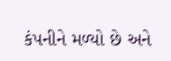કંપનીને મળ્યો છે અને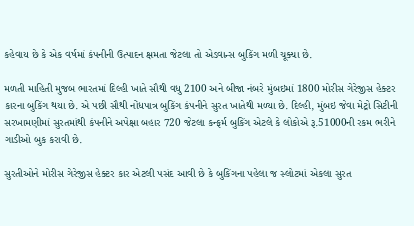કહેવાય છે કે એક વર્ષમાં કંપનીની ઉત્પાદન ક્ષમતા જેટલા તો એડવાન્સ બુકિંગ મળી ચૂક્યા છે.

મળતી માહિતી મુજબ ભારતમાં દિલ્હી ખાતે સૌથી વધુ 2100 અને બીજા નંબરે મુંબઇમાં 1800 મોરીસ ગેરેજીસ હેક્ટર કારના બુકિંગ થયા છે. એ પછી સૌથી નોંધપાત્ર બુકિંગ કંપનીને સુરત ખાતેથી મળ્યા છે. દિલ્હી, મુંબઇ જેવા મેટ્રો સિટીની સરખામણીમાં સુરતમાંથી કંપનીને અપેક્ષા બહાર 720 જેટલા કન્ફર્મ બુકિંગ એટલે કે લોકોએ રૂ.51000ની રકમ ભરીને ગાડીઓ બુક કરાવી છે.

સુરતીઓને મોરીસ ગેરેજીસ હેક્ટર કાર એટલી પસંદ આવી છે કે બુકિંગના પહેલા જ સ્લોટમાં એકલા સુરત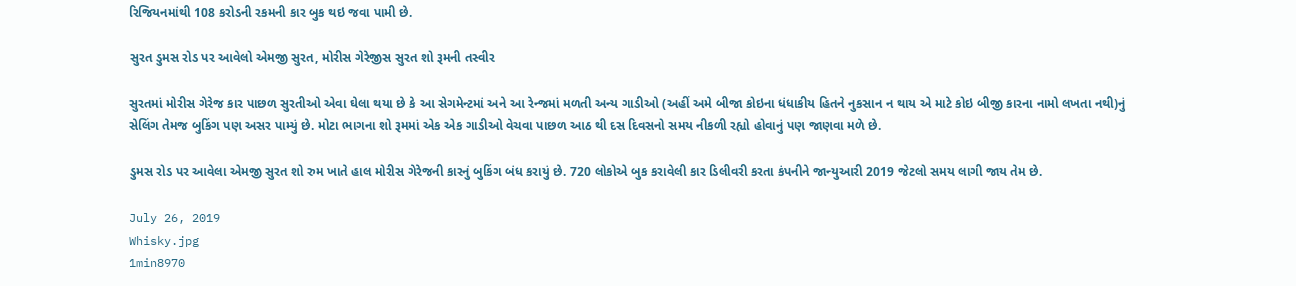રિજિયનમાંથી 108 કરોડની રકમની કાર બુક થઇ જવા પામી છે.

સુરત ડુમસ રોડ પર આવેલો એમજી સુરત, મોરીસ ગેરેજીસ સુરત શો રૂમની તસ્વીર

સુરતમાં મોરીસ ગેરેજ કાર પાછળ સુરતીઓ એવા ઘેલા થયા છે કે આ સેગમેન્ટમાં અને આ રેન્જમાં મળતી અન્ય ગાડીઓ (અહીં અમે બીજા કોઇના ધંધાકીય હિતને નુકસાન ન થાય એ માટે કોઇ બીજી કારના નામો લખતા નથી)નું સેલિંગ તેમજ બુકિંગ પણ અસર પામ્યું છે. મોટા ભાગના શો રૂમમાં એક એક ગાડીઓ વેચવા પાછળ આઠ થી દસ દિવસનો સમય નીકળી રહ્યો હોવાનું પણ જાણવા મળે છે.

ડુમસ રોડ પર આવેલા એમજી સુરત શો રુમ ખાતે હાલ મોરીસ ગેરેજની કારનું બુકિંગ બંધ કરાયું છે. 720 લોકોએ બુક કરાવેલી કાર ડિલીવરી કરતા કંપનીને જાન્યુઆરી 2019 જેટલો સમય લાગી જાય તેમ છે.

July 26, 2019
Whisky.jpg
1min8970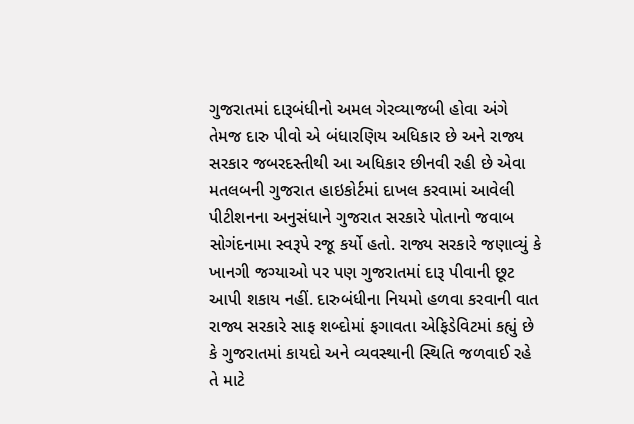ગુજરાતમાં દારૂબંધીનો અમલ ગેરવ્યાજબી હોવા અંગે તેમજ દારુ પીવો એ બંધારણિય અધિકાર છે અને રાજ્ય સરકાર જબરદસ્તીથી આ અધિકાર છીનવી રહી છે એવા મતલબની ગુજરાત હાઇકોર્ટમાં દાખલ કરવામાં આવેલી પીટીશનના અનુસંધાને ગુજરાત સરકારે પોતાનો જવાબ સોગંદનામા સ્વરૂપે રજૂ કર્યો હતો. રાજ્ય સરકારે જણાવ્યું કે ખાનગી જગ્યાઓ પર પણ ગુજરાતમાં દારૂ પીવાની છૂટ આપી શકાય નહીં. દારુબંધીના નિયમો હળવા કરવાની વાત રાજ્ય સરકારે સાફ શબ્દોમાં ફગાવતા એફિડેવિટમાં કહ્યું છે કે ગુજરાતમાં કાયદો અને વ્યવસ્થાની સ્થિતિ જળવાઈ રહે તે માટે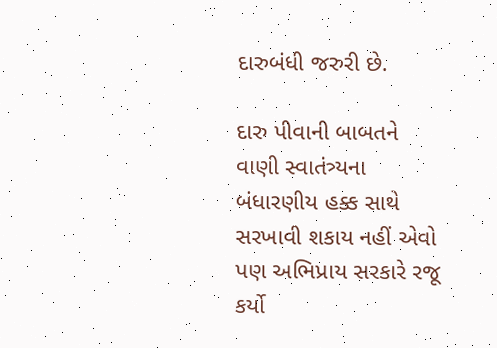દારુબંધી જરુરી છે.

દારુ પીવાની બાબતને વાણી સ્વાતંત્ર્યના બંધારણીય હક્ક સાથે સરખાવી શકાય નહીં એવો પણ અભિપ્રાય સરકારે રજૂ કર્યો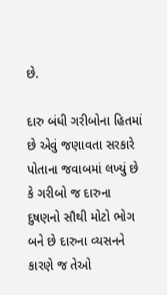છે.

દારુ બંધી ગરીબોના હિતમાં છે એવું જણાવતા સરકારે પોતાના જવાબમાં લખ્યું છે કે ગરીબો જ દારુના દુષણનો સૌથી મોટો ભોગ બને છે દારુના વ્યસનને કારણે જ તેઓ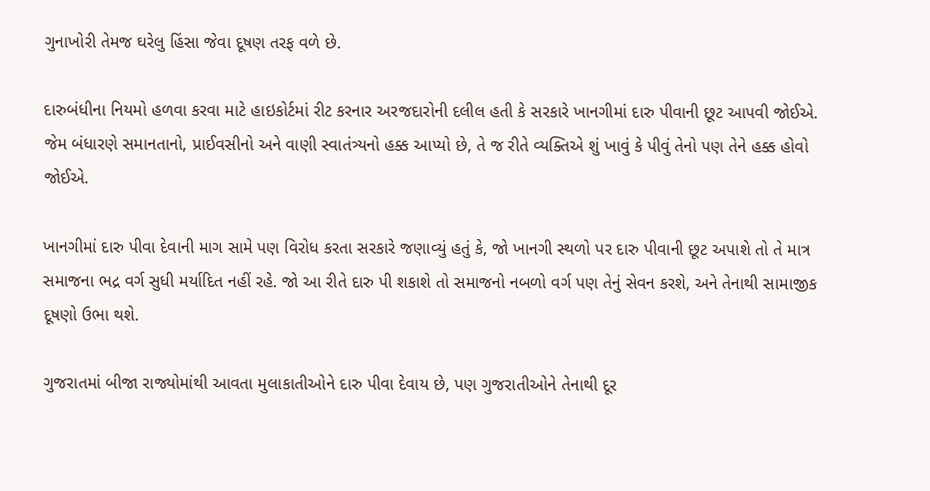ગુનાખોરી તેમજ ઘરેલુ હિંસા જેવા દૂષણ તરફ વળે છે.

દારુબંધીના નિયમો હળવા કરવા માટે હાઇકોર્ટમાં રીટ કરનાર અરજદારોની દલીલ હતી કે સરકારે ખાનગીમાં દારુ પીવાની છૂટ આપવી જોઈએ. જેમ બંધારણે સમાનતાનો, પ્રાઈવસીનો અને વાણી સ્વાતંત્ર્યનો હક્ક આપ્યો છે, તે જ રીતે વ્યક્તિએ શું ખાવું કે પીવું તેનો પણ તેને હક્ક હોવો જોઈએ.

ખાનગીમાં દારુ પીવા દેવાની માગ સામે પણ વિરોધ કરતા સરકારે જણાવ્યું હતું કે, જો ખાનગી સ્થળો પર દારુ પીવાની છૂટ અપાશે તો તે માત્ર સમાજના ભદ્ર વર્ગ સુધી મર્યાદિત નહીં રહે. જો આ રીતે દારુ પી શકાશે તો સમાજનો નબળો વર્ગ પણ તેનું સેવન કરશે, અને તેનાથી સામાજીક દૂષણો ઉભા થશે.

ગુજરાતમાં બીજા રાજ્યોમાંથી આવતા મુલાકાતીઓને દારુ પીવા દેવાય છે, પણ ગુજરાતીઓને તેનાથી દૂર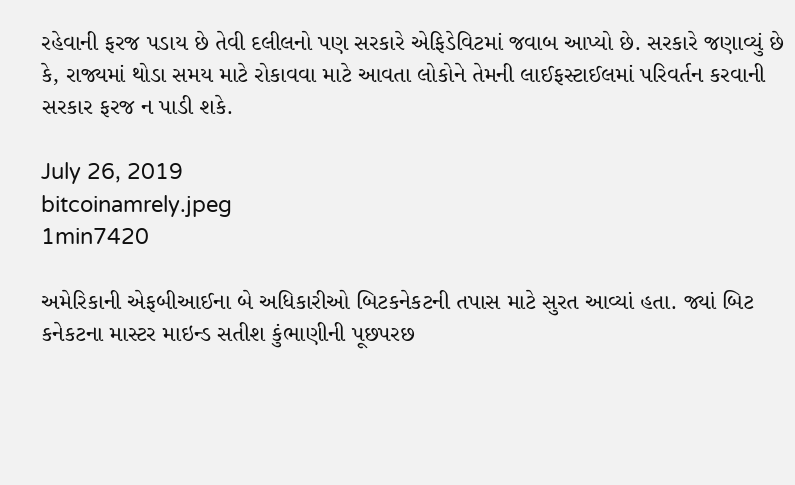રહેવાની ફરજ પડાય છે તેવી દલીલનો પણ સરકારે એફિડેવિટમાં જવાબ આપ્યો છે. સરકારે જણાવ્યું છે કે, રાજ્યમાં થોડા સમય માટે રોકાવવા માટે આવતા લોકોને તેમની લાઈફસ્ટાઈલમાં પરિવર્તન કરવાની સરકાર ફરજ ન પાડી શકે.

July 26, 2019
bitcoinamrely.jpeg
1min7420

અમેરિકાની એફબીઆઈના બે અધિકારીઓ બિટકનેકટની તપાસ માટે સુરત આવ્યાં હતા. જ્યાં બિટ કનેકટના માસ્ટર માઇન્ડ સતીશ કુંભાણીની પૂછપરછ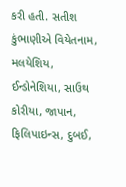કરી હતી. સતીશ કુંભાણીએ વિયેતનામ, મલયેશિય, ઈન્ડોનેશિયા, સાઉથ કોરીયા, જાપાન, ફિલિપાઇન્સ, દુબઈ,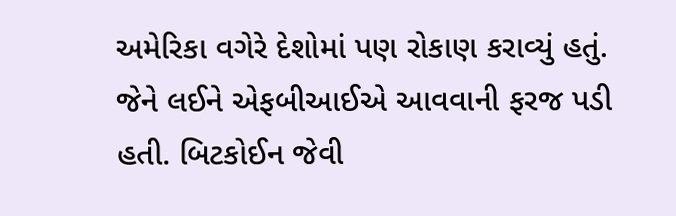અમેરિકા વગેરે દેશોમાં પણ રોકાણ કરાવ્યું હતું. જેને લઈને એફબીઆઈએ આવવાની ફરજ પડી હતી. બિટકોઈન જેવી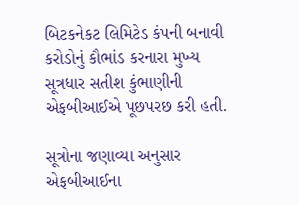બિટકનેકટ લિમિટેડ કંપની બનાવી કરોડોનું કૌભાંડ કરનારા મુખ્ય સૂત્રધાર સતીશ કુંભાણીની એફબીઆઈએ પૂછપરછ કરી હતી.

સૂત્રોના જણાવ્યા અનુસાર એફબીઆઈના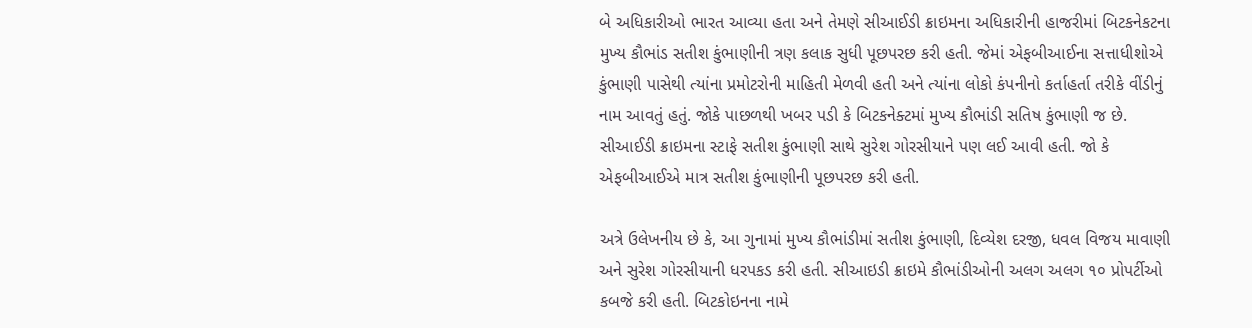બે અધિકારીઓ ભારત આવ્યા હતા અને તેમણે સીઆઈડી ક્રાઇમના અધિકારીની હાજરીમાં બિટકનેકટના મુખ્ય કૌભાંડ સતીશ કુંભાણીની ત્રણ કલાક સુધી પૂછપરછ કરી હતી. જેમાં એફબીઆઈના સત્તાધીશોએ કુંભાણી પાસેથી ત્યાંના પ્રમોટરોની માહિતી મેળવી હતી અને ત્યાંના લોકો કંપનીનો કર્તાહર્તા તરીકે વીંડીનું નામ આવતું હતું. જોકે પાછળથી ખબર પડી કે બિટકનેક્ટમાં મુખ્ય કૌભાંડી સતિષ કુંભાણી જ છે. સીઆઈડી ક્રાઇમના સ્ટાફે સતીશ કુંભાણી સાથે સુરેશ ગોરસીયાને પણ લઈ આવી હતી. જો કે એફબીઆઈએ માત્ર સતીશ કુંભાણીની પૂછપરછ કરી હતી.

અત્રે ઉલેખનીય છે કે, આ ગુનામાં મુખ્ય કૌભાંડીમાં સતીશ કુંભાણી, દિવ્યેશ દરજી, ધવલ વિજય માવાણી અને સુરેશ ગોરસીયાની ધરપકડ કરી હતી. સીઆઇડી ક્રાઇમે કૌભાંડીઓની અલગ અલગ ૧૦ પ્રોપર્ટીઓ કબજે કરી હતી. બિટકોઇનના નામે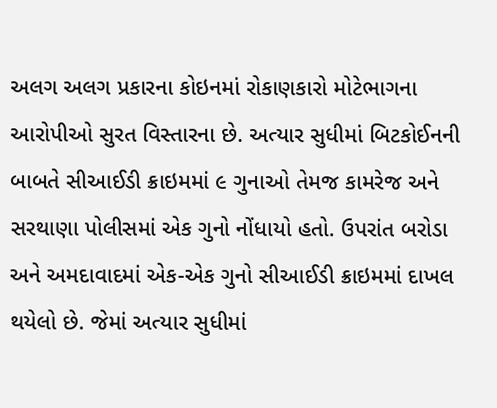અલગ અલગ પ્રકારના કોઇનમાં રોકાણકારો મોટેભાગના આરોપીઓ સુરત વિસ્તારના છે. અત્યાર સુધીમાં બિટકોઈનની બાબતે સીઆઈડી ક્રાઇમમાં ૯ ગુનાઓ તેમજ કામરેજ અને સરથાણા પોલીસમાં એક ગુનો નોંધાયો હતો. ઉપરાંત બરોડા અને અમદાવાદમાં એક-એક ગુનો સીઆઈડી ક્રાઇમમાં દાખલ થયેલો છે. જેમાં અત્યાર સુધીમાં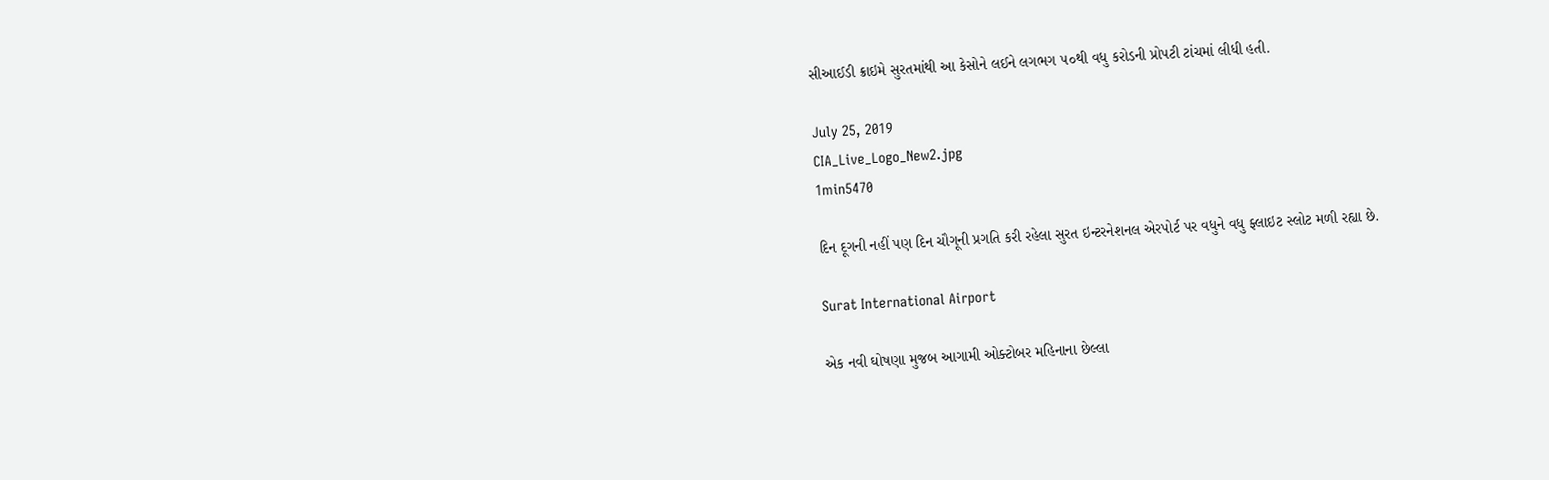સીઆઈડી ક્રાઇમે સુરતમાંથી આ કેસોને લઈને લગભગ ૫૦થી વધુ કરોડની પ્રોપટી ટાંચમાં લીધી હતી.

July 25, 2019
CIA_Live_Logo_New2.jpg
1min5470

દિન દૂગની નહીં પણ દિન ચૌગૂની પ્રગતિ કરી રહેલા સુરત ઇન્ટરનેશનલ એરપોર્ટ પર વધુને વધુ ફ્લાઇટ સ્લોટ મળી રહ્યા છે.

Surat International Airport

એક નવી ઘોષણા મુજબ આગામી ઓક્ટોબર મહિનાના છેલ્લા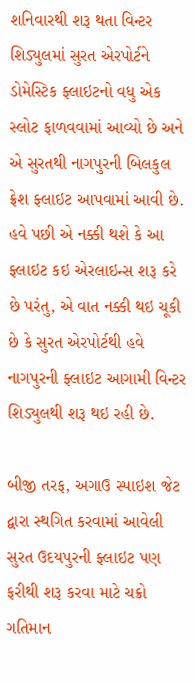શનિવારથી શરૂ થતા વિન્ટર શિડ્યુલમાં સુરત એરપોર્ટને ડોમેસ્ટિક ફ્લાઇટનો વધુ એક સ્લોટ ફાળવવામાં આવ્યો છે અને એ સુરતથી નાગપુરની બિલકુલ ફ્રેશ ફ્લાઇટ આપવામાં આવી છે. હવે પછી એ નક્કી થશે કે આ ફ્લાઇટ કઇ એરલાઇન્સ શરૂ કરે છે પરંતુ, એ વાત નક્કી થઇ ચૂકી છે કે સુરત એરપોર્ટથી હવે નાગપુરની ફ્લાઇટ આગામી વિન્ટર શિડ્યુલથી શરૂ થઇ રહી છે.

બીજી તરફ, અગાઉ સ્પાઇશ જેટ દ્વારા સ્થગિત કરવામાં આવેલી સુરત ઉદયપુરની ફ્લાઇટ પણ ફરીથી શરૂ કરવા માટે ચક્રો ગતિમાન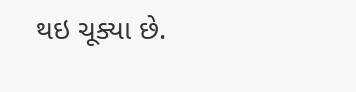થઇ ચૂક્યા છે.